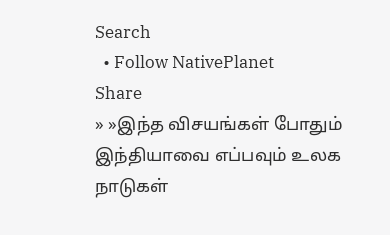Search
  • Follow NativePlanet
Share
» »இந்த விசயங்கள் போதும் இந்தியாவை எப்பவும் உலக நாடுகள்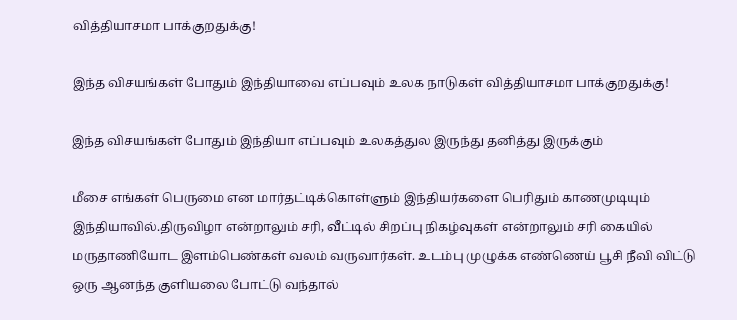வித்தியாசமா பாக்குறதுக்கு!

இந்த விசயங்கள் போதும் இந்தியாவை எப்பவும் உலக நாடுகள் வித்தியாசமா பாக்குறதுக்கு!

இந்த விசயங்கள் போதும் இந்தியா எப்பவும் உலகத்துல இருந்து தனித்து இருக்கும்

மீசை எங்கள் பெருமை என மார்தட்டிக்கொள்ளும் இந்தியர்களை பெரிதும் காணமுடியும் இந்தியாவில்.திருவிழா என்றாலும் சரி, வீட்டில் சிறப்பு நிகழ்வுகள் என்றாலும் சரி கையில் மருதாணியோட இளம்பெண்கள் வலம் வருவார்கள். உடம்பு முழுக்க எண்ணெய் பூசி நீவி விட்டு ஒரு ஆனந்த குளியலை போட்டு வந்தால்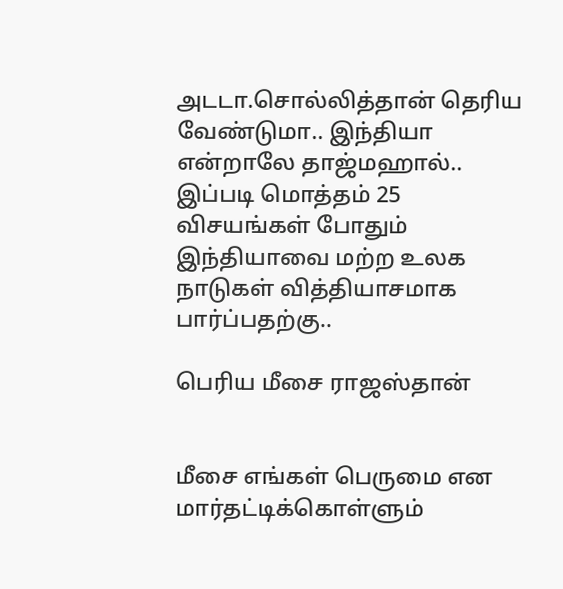அடடா.சொல்லித்தான் தெரிய வேண்டுமா.. இந்தியா என்றாலே தாஜ்மஹால்.. இப்படி மொத்தம் 25 விசயங்கள் போதும் இந்தியாவை மற்ற உலக நாடுகள் வித்தியாசமாக பார்ப்பதற்கு..

பெரிய மீசை ராஜஸ்தான்


மீசை எங்கள் பெருமை என மார்தட்டிக்கொள்ளும்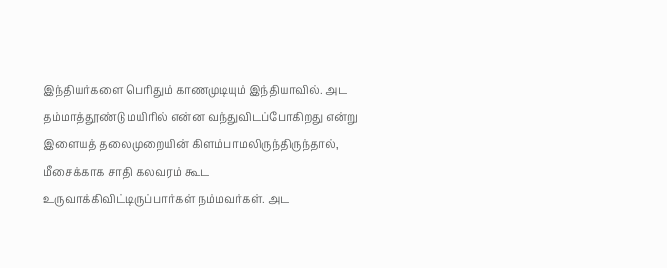இந்தியர்களை பெரிதும் காணமுடியும் இந்தியாவில். அட தம்மாத்தூண்டு மயிரில் என்ன வந்துவிடப்போகிறது என்று இளையத் தலைமுறையின் கிளம்பாமலிருந்திருந்தால், மீசைக்காக சாதி கலவரம் கூட உருவாக்கிவிட்டிருப்பார்கள் நம்மவர்கள். அட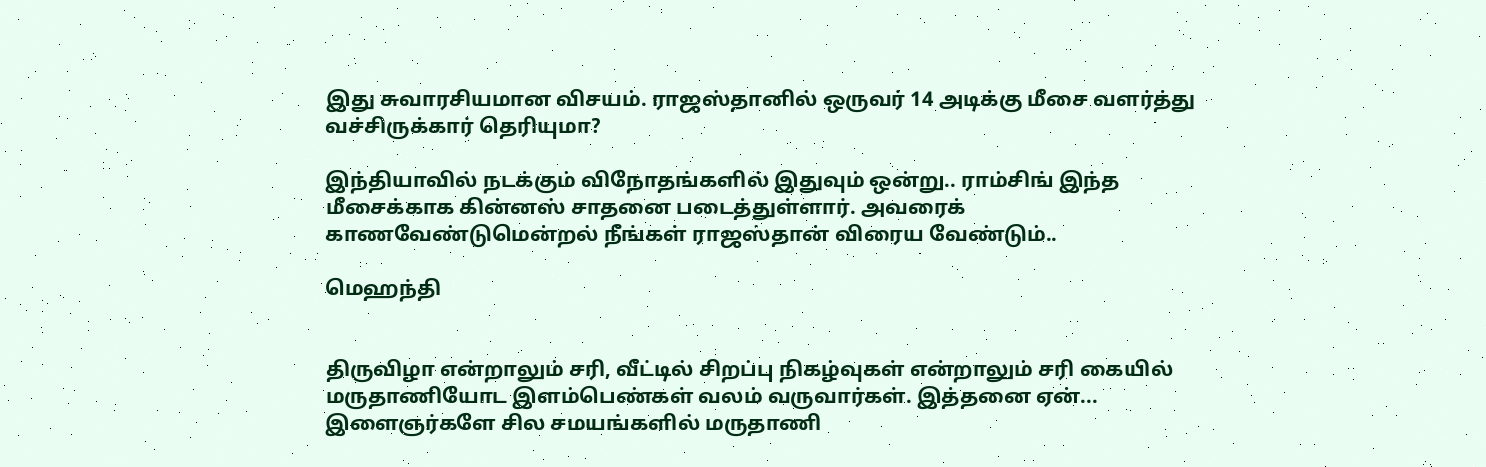இது சுவாரசியமான விசயம். ராஜஸ்தானில் ஒருவர் 14 அடிக்கு மீசை வளர்த்து வச்சிருக்கார் தெரியுமா?

இந்தியாவில் நடக்கும் விநோதங்களில் இதுவும் ஒன்று.. ராம்சிங் இந்த மீசைக்காக கின்னஸ் சாதனை படைத்துள்ளார். அவரைக் காணவேண்டுமென்றல் நீங்கள் ராஜஸ்தான் விரைய வேண்டும்..

மெஹந்தி


திருவிழா என்றாலும் சரி, வீட்டில் சிறப்பு நிகழ்வுகள் என்றாலும் சரி கையில் மருதாணியோட இளம்பெண்கள் வலம் வருவார்கள். இத்தனை ஏன்... இளைஞர்களே சில சமயங்களில் மருதாணி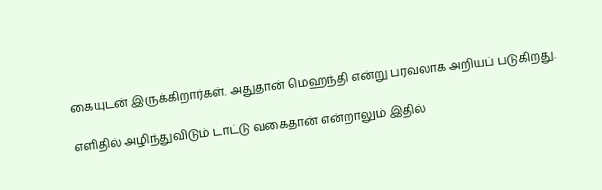கையுடன் இருக்கிறார்கள். அதுதான் மெஹந்தி என்று பரவலாக அறியப் படுகிறது.

எளிதில் அழிந்துவிடும் டாட்டு வகைதான் என்றாலும் இதில்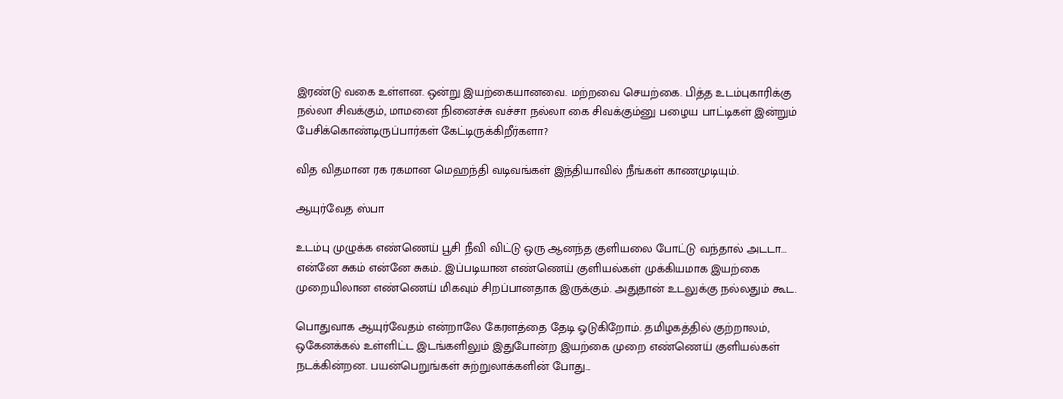இரண்டு வகை உள்ளன. ஒன்று இயற்கையானவை. மற்றவை செயற்கை. பித்த உடம்புகாரிக்கு நல்லா சிவக்கும், மாமனை நினைச்சு வச்சா நல்லா கை சிவக்கும்னு பழைய பாட்டிகள் இன்றும் பேசிக்கொண்டிருப்பார்கள் கேட்டிருக்கிறீர்களா?

வித விதமான ரக ரகமான மெஹந்தி வடிவங்கள் இந்தியாவில் நீங்கள் காணமுடியும்.

ஆயுர்வேத ஸ்பா

உடம்பு முழுக்க எண்ணெய் பூசி நீவி விட்டு ஒரு ஆனந்த குளியலை போட்டு வந்தால் அடடா... என்னே சுகம் என்னே சுகம்.. இப்படியான எண்ணெய் குளியல்கள் முக்கியமாக இயற்கை முறையிலான எண்ணெய் மிகவும் சிறப்பானதாக இருக்கும். அதுதான் உடலுக்கு நல்லதும் கூட.

பொதுவாக ஆயுர்வேதம் என்றாலே கேரளத்தை தேடி ஓடுகிறோம். தமிழகத்தில் குற்றாலம், ஒகேனக்கல் உள்ளிட்ட இடங்களிலும் இதுபோன்ற இயற்கை முறை எண்ணெய் குளியல்கள் நடக்கின்றன. பயன்பெறுங்கள் சுற்றுலாக்களின் போது...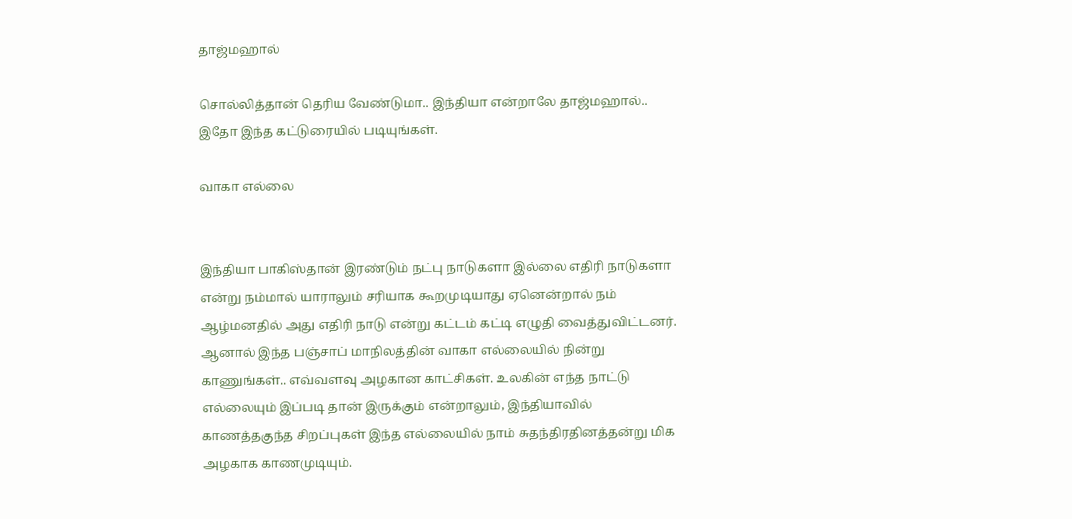தாஜ்மஹால்

சொல்லித்தான் தெரிய வேண்டுமா.. இந்தியா என்றாலே தாஜ்மஹால்.. இதோ இந்த கட்டுரையில் படியுங்கள்.

வாகா எல்லை


இந்தியா பாகிஸ்தான் இரண்டும் நட்பு நாடுகளா இல்லை எதிரி நாடுகளா என்று நம்மால் யாராலும் சரியாக கூறமுடியாது ஏனென்றால் நம் ஆழ்மனதில் அது எதிரி நாடு என்று கட்டம் கட்டி எழுதி வைத்துவிட்டனர். ஆனால் இந்த பஞ்சாப் மாநிலத்தின் வாகா எல்லையில் நின்று காணுங்கள்.. எவ்வளவு அழகான காட்சிகள். உலகின் எந்த நாட்டு எல்லையும் இப்படி தான் இருக்கும் என்றாலும், இந்தியாவில் காணத்தகுந்த சிறப்புகள் இந்த எல்லையில் நாம் சுதந்திரதினத்தன்று மிக அழகாக காணமுடியும்.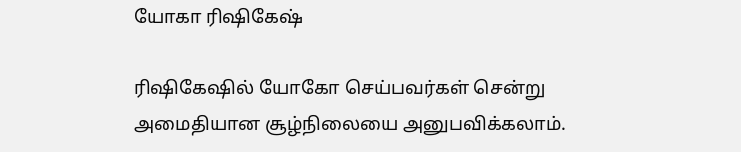யோகா ரிஷிகேஷ்

ரிஷிகேஷில் யோகோ செய்பவர்கள் சென்று அமைதியான சூழ்நிலையை அனுபவிக்கலாம்.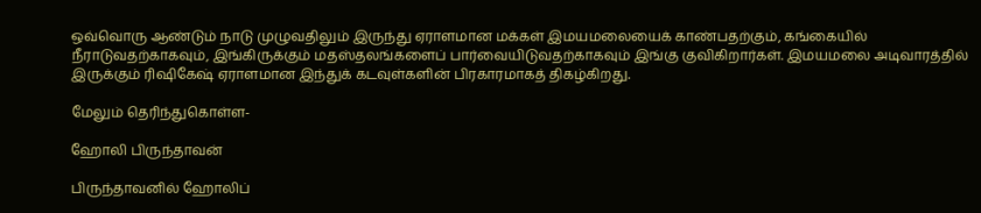ஒவ்வொரு ஆண்டும் நாடு முழுவதிலும் இருந்து ஏராளமான மக்கள் இமயமலையைக் காண்பதற்கும், கங்கையில் நீராடுவதற்காகவும், இங்கிருக்கும் மதஸ்தலங்களைப் பார்வையிடுவதற்காகவும் இங்கு குவிகிறார்கள். இமயமலை அடிவாரத்தில் இருக்கும் ரிஷிகேஷ் ஏராளமான இந்துக் கடவுள்களின் பிரகாரமாகத் திகழ்கிறது.

மேலும் தெரிந்துகொள்ள-

ஹோலி பிருந்தாவன்

பிருந்தாவனில் ஹோலிப்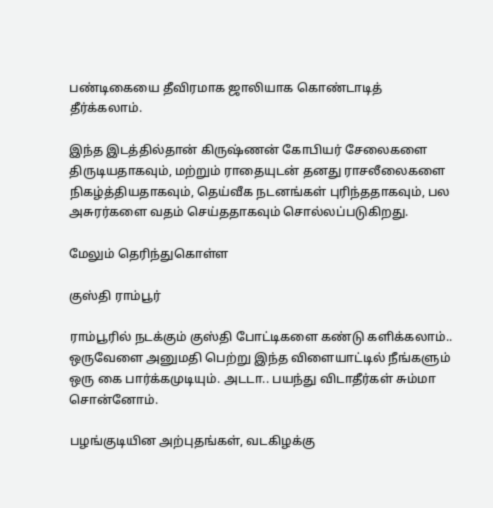பண்டிகையை தீவிரமாக ஜாலியாக கொண்டாடித் தீர்க்கலாம்.

இந்த இடத்தில்தான் கிருஷ்ணன் கோபியர் சேலைகளை திருடியதாகவும், மற்றும் ராதையுடன் தனது ராசலீலைகளை நிகழ்த்தியதாகவும், தெய்வீக நடனங்கள் புரிந்ததாகவும், பல அசுரர்களை வதம் செய்ததாகவும் சொல்லப்படுகிறது.

மேலும் தெரிந்துகொள்ள

குஸ்தி ராம்பூர்

ராம்பூரில் நடக்கும் குஸ்தி போட்டிகளை கண்டு களிக்கலாம்.. ஒருவேளை அனுமதி பெற்று இந்த விளையாட்டில் நீங்களும் ஒரு கை பார்க்கமுடியும். அடடா.. பயந்து விடாதீர்கள் சும்மா சொன்னோம்.

பழங்குடியின அற்புதங்கள், வடகிழக்கு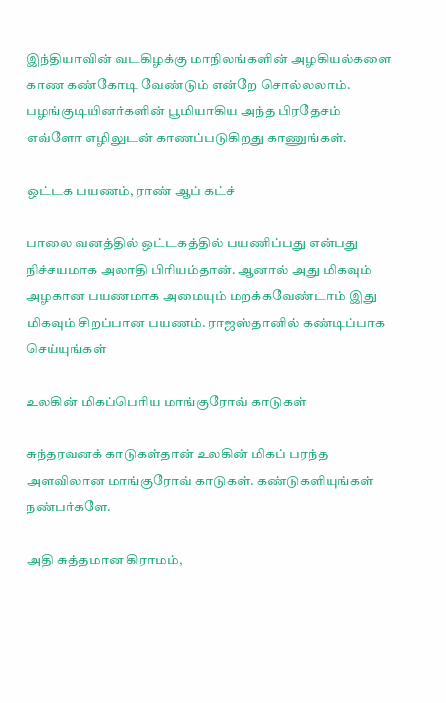இந்தியாவின் வடகிழக்கு மாநிலங்களின் அழகியல்களை காண கண்கோடி வேண்டும் என்றே சொல்லலாம். பழங்குடியினர்களின் பூமியாகிய அந்த பிரதேசம் எவ்ளோ எழிலுடன் காணப்படுகிறது காணுங்கள்.

ஒட்டக பயணம், ராண் ஆப் கட்ச்

பாலை வனத்தில் ஒட்டகத்தில் பயணிப்பது என்பது நிச்சயமாக அலாதி பிரியம்தான். ஆனால் அது மிகவும் அழகான பயணமாக அமையும் மறக்கவேண்டாம் இது மிகவும் சிறப்பான பயணம். ராஜஸ்தானில் கண்டிப்பாக செய்யுங்கள்

உலகின் மிகப்பெரிய மாங்குரோவ் காடுகள்

சுந்தரவனக் காடுகள்தான் உலகின் மிகப் பரந்த அளவிலான மாங்குரோவ் காடுகள். கண்டுகளியுங்கள் நண்பர்களே.

அதி சுத்தமான கிராமம்,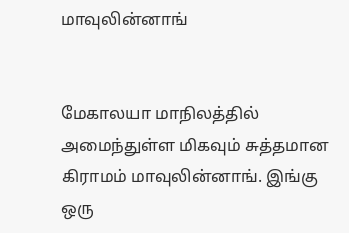மாவுலின்னாங்


மேகாலயா மாநிலத்தில் அமைந்துள்ள மிகவும் சுத்தமான கிராமம் மாவுலின்னாங். இங்கு ஒரு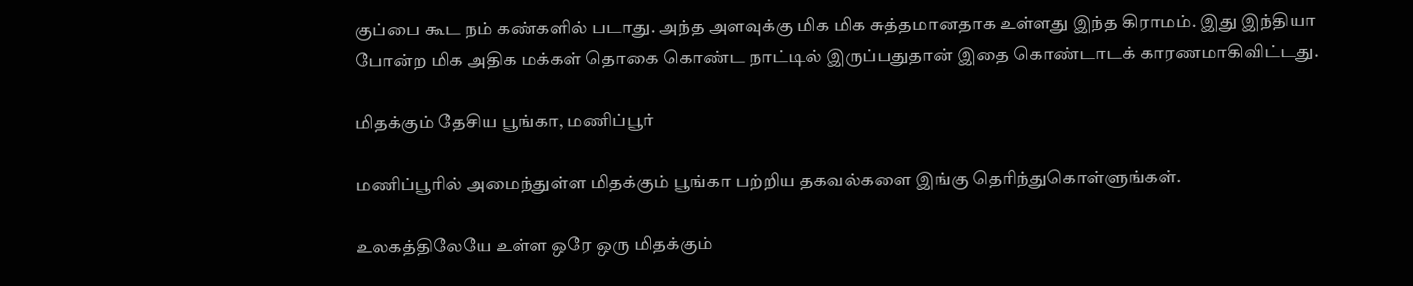குப்பை கூட நம் கண்களில் படாது. அந்த அளவுக்கு மிக மிக சுத்தமானதாக உள்ளது இந்த கிராமம். இது இந்தியா போன்ற மிக அதிக மக்கள் தொகை கொண்ட நாட்டில் இருப்பதுதான் இதை கொண்டாடக் காரணமாகிவிட்டது.

மிதக்கும் தேசிய பூங்கா, மணிப்பூர்

மணிப்பூரில் அமைந்துள்ள மிதக்கும் பூங்கா பற்றிய தகவல்களை இங்கு தெரிந்துகொள்ளுங்கள்.

உலகத்திலேயே உள்ள ஒரே ஒரு மிதக்கும்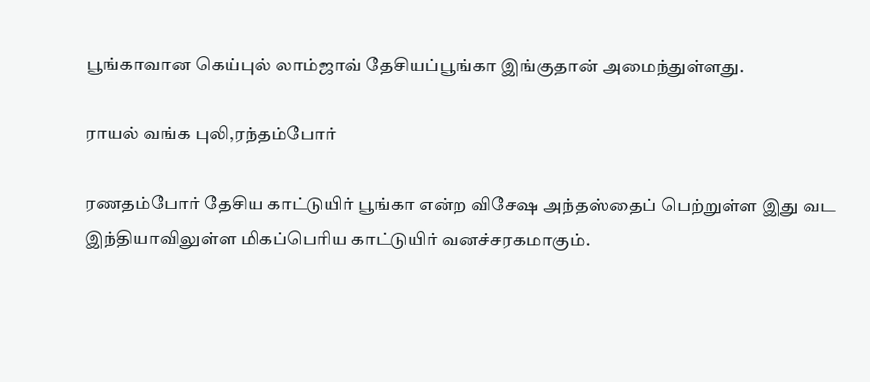பூங்காவான கெய்புல் லாம்ஜாவ் தேசியப்பூங்கா இங்குதான் அமைந்துள்ளது.

ராயல் வங்க புலி,ரந்தம்போர்

ரணதம்போர் தேசிய காட்டுயிர் பூங்கா என்ற விசேஷ அந்தஸ்தைப் பெற்றுள்ள இது வட இந்தியாவிலுள்ள மிகப்பெரிய காட்டுயிர் வனச்சரகமாகும்.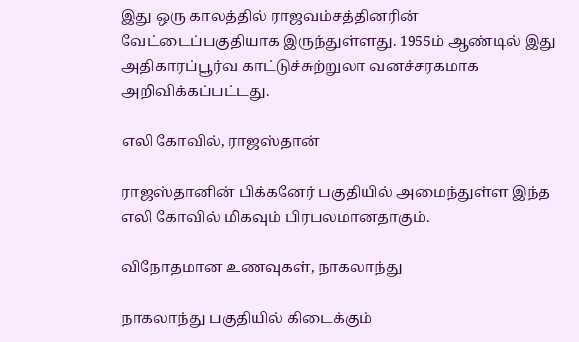இது ஒரு காலத்தில் ராஜவம்சத்தினரின் வேட்டைப்பகுதியாக இருந்துள்ளது. 1955ம் ஆண்டில் இது அதிகாரப்பூர்வ காட்டுச்சுற்றுலா வனச்சரகமாக அறிவிக்கப்பட்டது.

எலி கோவில், ராஜஸ்தான்

ராஜஸ்தானின் பிக்கனேர் பகுதியில் அமைந்துள்ள இந்த எலி கோவில் மிகவும் பிரபலமானதாகும்.

விநோதமான உணவுகள், நாகலாந்து

நாகலாந்து பகுதியில் கிடைக்கும்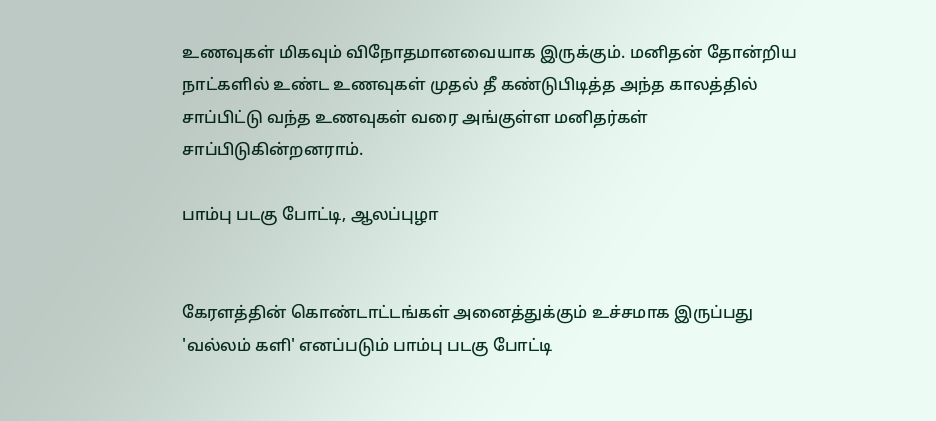உணவுகள் மிகவும் விநோதமானவையாக இருக்கும். மனிதன் தோன்றிய நாட்களில் உண்ட உணவுகள் முதல் தீ கண்டுபிடித்த அந்த காலத்தில் சாப்பிட்டு வந்த உணவுகள் வரை அங்குள்ள மனிதர்கள் சாப்பிடுகின்றனராம்.

பாம்பு படகு போட்டி, ஆலப்புழா


கேரளத்தின் கொண்டாட்டங்கள் அனைத்துக்கும் உச்சமாக இருப்பது 'வல்லம் களி' எனப்படும் பாம்பு படகு போட்டி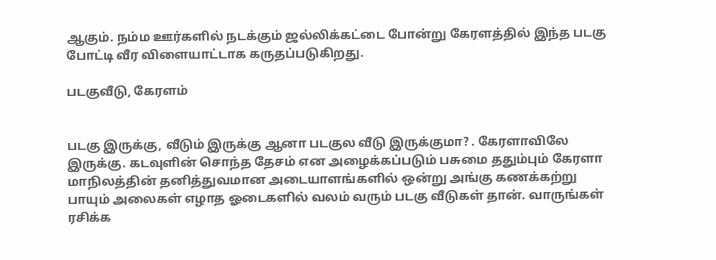ஆகும். நம்ம ஊர்களில் நடக்கும் ஜல்லிக்கட்டை போன்று கேரளத்தில் இந்த படகு போட்டி வீர விளையாட்டாக கருதப்படுகிறது.

படகுவீடு, கேரளம்


படகு இருக்கு, வீடும் இருக்கு ஆனா படகுல வீடு இருக்குமா? . கேரளாவிலே இருக்கு. கடவுளின் சொந்த தேசம் என அழைக்கப்படும் பசுமை ததும்பும் கேரளா மாநிலத்தின் தனித்துவமான அடையாளங்களில் ஒன்று அங்கு கணக்கற்று பாயும் அலைகள் எழாத ஓடைகளில் வலம் வரும் படகு வீடுகள் தான். வாருங்கள் ரசிக்க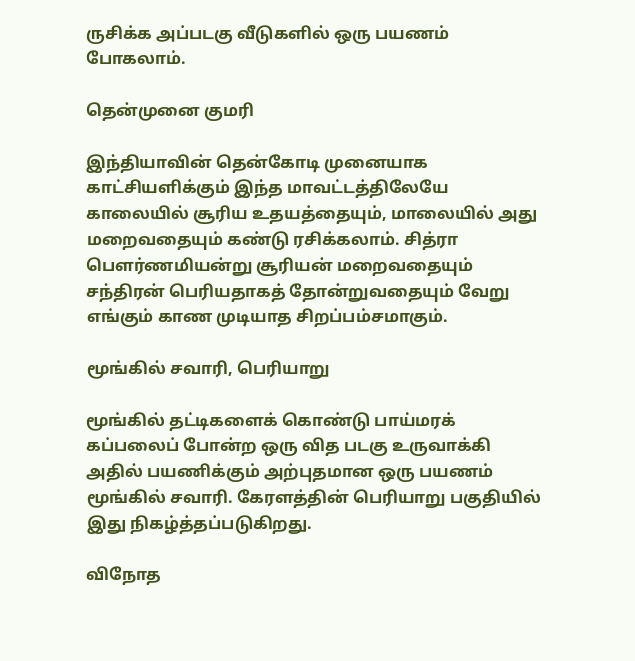ருசிக்க அப்படகு வீடுகளில் ஒரு பயணம் போகலாம்.

தென்முனை குமரி

இந்தியாவின் தென்கோடி முனையாக காட்சியளிக்கும் இந்த மாவட்டத்திலேயே காலையில் சூரிய உதயத்தையும், மாலையில் அது மறைவதையும் கண்டு ரசிக்கலாம். சித்ரா பெளர்ணமியன்று சூரியன் மறைவதையும் சந்திரன் பெரியதாகத் தோன்றுவதையும் வேறு எங்கும் காண முடியாத சிறப்பம்சமாகும்.

மூங்கில் சவாரி, பெரியாறு

மூங்கில் தட்டிகளைக் கொண்டு பாய்மரக் கப்பலைப் போன்ற ஒரு வித படகு உருவாக்கி அதில் பயணிக்கும் அற்புதமான ஒரு பயணம் மூங்கில் சவாரி. கேரளத்தின் பெரியாறு பகுதியில் இது நிகழ்த்தப்படுகிறது.

விநோத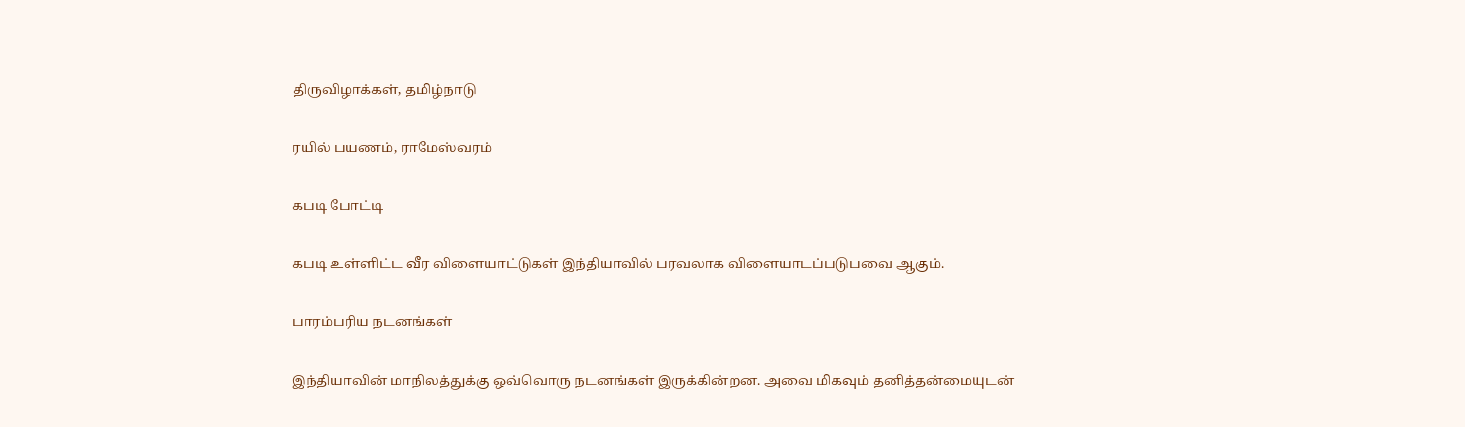திருவிழாக்கள், தமிழ்நாடு

ரயில் பயணம், ராமேஸ்வரம்

கபடி போட்டி

கபடி உள்ளிட்ட வீர விளையாட்டுகள் இந்தியாவில் பரவலாக விளையாடப்படுபவை ஆகும்.

பாரம்பரிய நடனங்கள்

இந்தியாவின் மாநிலத்துக்கு ஒவ்வொரு நடனங்கள் இருக்கின்றன. அவை மிகவும் தனித்தன்மையுடன்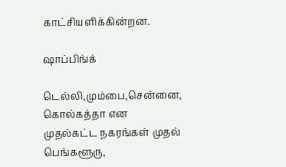காட்சியளிக்கின்றன.

ஷாப்பிங்க்

டெல்லி,மும்பை,சென்னை, கொல்கத்தா என முதல்கட்ட நகரங்கள் முதல் பெங்களூரு,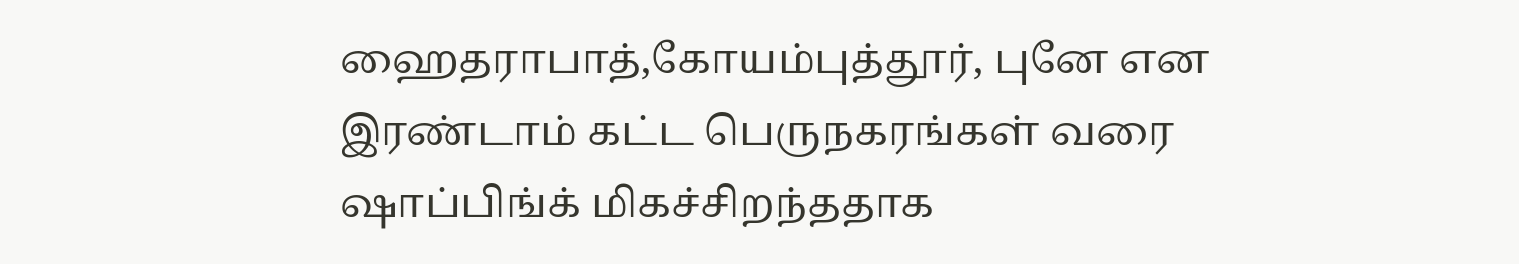ஹைதராபாத்,கோயம்புத்தூர், புனே என இரண்டாம் கட்ட பெருநகரங்கள் வரை ஷாப்பிங்க் மிகச்சிறந்ததாக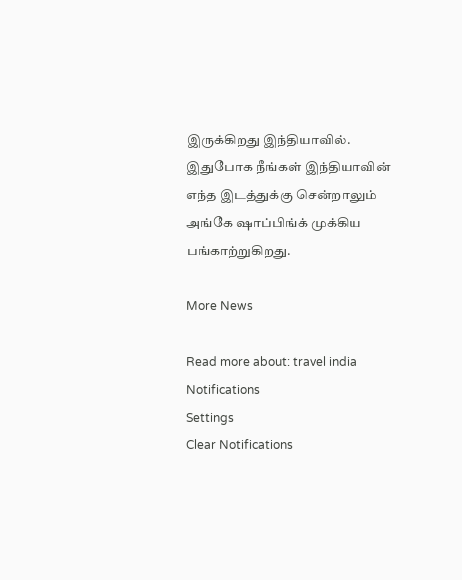இருக்கிறது இந்தியாவில். இதுபோக நீங்கள் இந்தியாவின் எந்த இடத்துக்கு சென்றாலும் அங்கே ஷாப்பிங்க் முக்கிய பங்காற்றுகிறது.

More News

Read more about: travel india
Notifications
Settings
Clear Notifications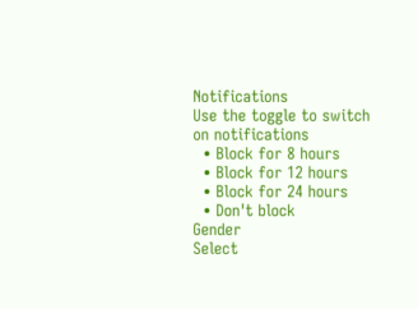Notifications
Use the toggle to switch on notifications
  • Block for 8 hours
  • Block for 12 hours
  • Block for 24 hours
  • Don't block
Gender
Select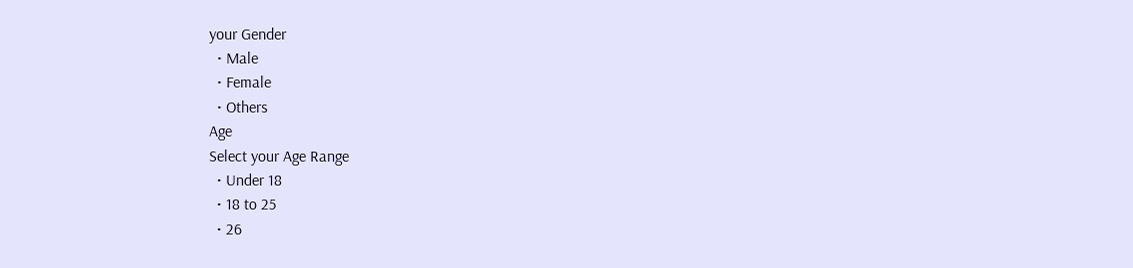your Gender
  • Male
  • Female
  • Others
Age
Select your Age Range
  • Under 18
  • 18 to 25
  • 26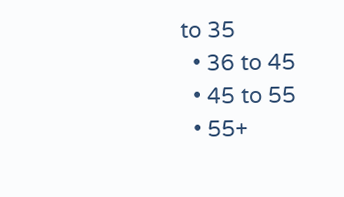to 35
  • 36 to 45
  • 45 to 55
  • 55+